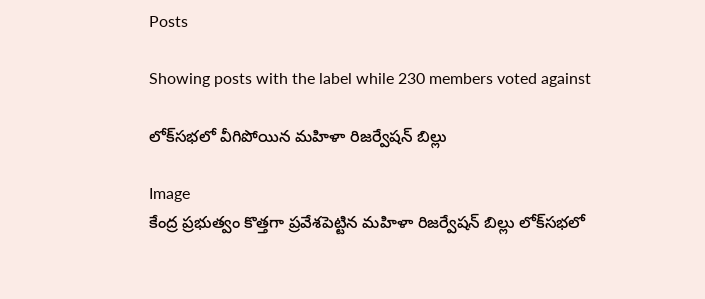Posts

Showing posts with the label while 230 members voted against

లోక్‌సభలో వీగిపోయిన మహిళా రిజర్వేషన్ బిల్లు

Image
కేంద్ర ప్రభుత్వం కొత్తగా ప్రవేశపెట్టిన మహిళా రిజర్వేషన్ బిల్లు లోక్‌సభలో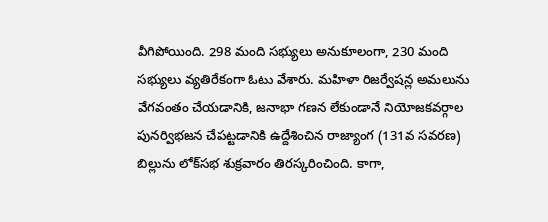వీగిపోయింది. 298 మంది సభ్యులు అనుకూలంగా, 230 మంది సభ్యులు వ్యతిరేకంగా ఓటు వేశారు. మహిళా రిజర్వేషన్ల అమలును వేగవంతం చేయడానికి, జనాభా గణన లేకుండానే నియోజకవర్గాల పునర్విభజన చేపట్టడానికి ఉద్దేశించిన రాజ్యాంగ (131వ సవరణ) బిల్లును లోక్‌సభ శుక్రవారం తిరస్కరించింది. కాగా,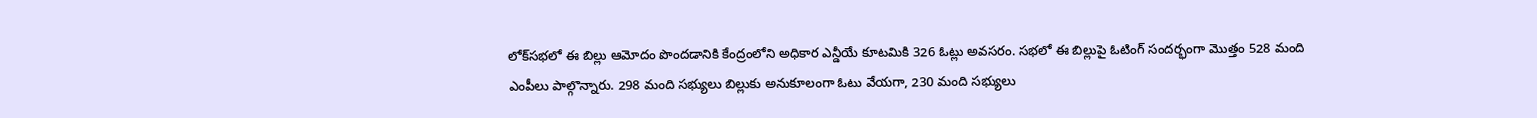లోక్‌సభలో ఈ బిల్లు ఆమోదం పొందడానికి కేంద్రంలోని అధికార ఎన్డీయే కూటమికి 326 ఓట్లు అవసరం. సభలో ఈ బిల్లుపై ఓటింగ్‌ సందర్భంగా మొత్తం 528 మంది ఎంపీలు పాల్గొన్నారు. 298 మంది సభ్యులు బిల్లుకు అనుకూలంగా ఓటు వేయగా, 230 మంది సభ్యులు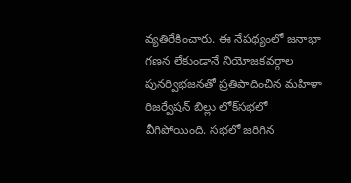వ్యతిరేకించారు. ఈ నేపథ్యంలో జనాభా గణన లేకుండానే నియోజకవర్గాల పునర్విభజనతో ప్రతిపాదించిన మహిళా రిజర్వేషన్ బిల్లు లోక్‌సభలో వీగిపోయింది. సభలో జరిగిన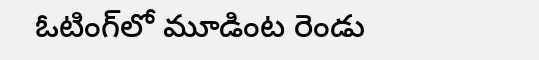ఓటింగ్‌లో మూడింట రెండు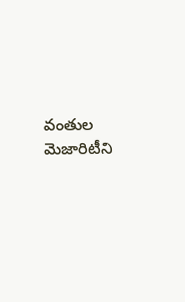వంతుల మెజారిటీని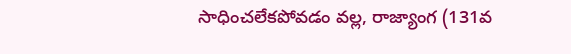సాధించలేకపోవడం వల్ల, రాజ్యాంగ (131వ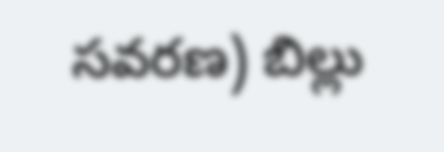సవరణ) బిల్లు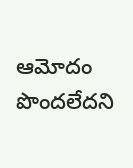ఆమోదం పొందలేదని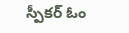స్పీకర్‌ ఓం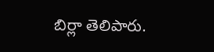బిర్లా తెలిపారు.